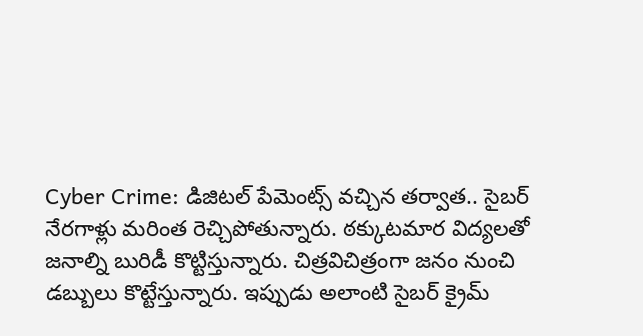Cyber Crime: డిజిటల్ పేమెంట్స్ వచ్చిన తర్వాత.. సైబర్ నేరగాళ్లు మరింత రెచ్చిపోతున్నారు. ఠక్కుటమార విద్యలతో జనాల్ని బురిడీ కొట్టిస్తున్నారు. చిత్రవిచిత్రంగా జనం నుంచి డబ్బులు కొట్టేస్తున్నారు. ఇప్పుడు అలాంటి సైబర్ క్రైమ్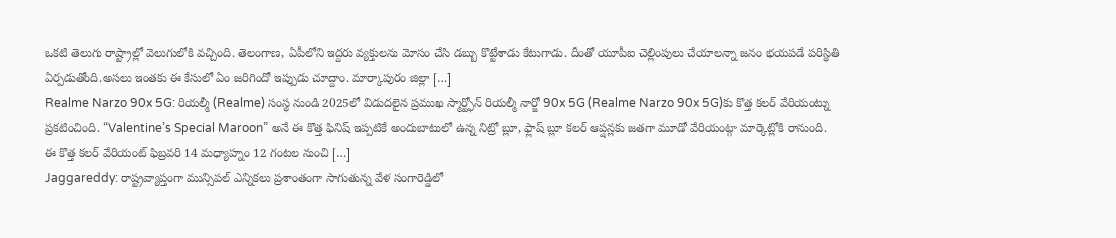ఒకటి తెలుగు రాష్ట్రాల్లో వెలుగులోకి వచ్చింది. తెలంగాణ, ఏపీలోని ఇద్దరు వ్యక్తులను మోసం చేసి డబ్బు కొట్టేశాడు కేటుగాడు. దీంతో యూపీఐ చెల్లింపులు చేయాలన్నా జనం భయపడే పరిస్థితి ఏర్పడుతోంది.అసలు ఇంతకు ఈ కేసులో ఏం జరిగిందో ఇప్పుడు చూద్దాం. మార్కాపురం జిల్లా […]
Realme Narzo 90x 5G: రియల్మీ (Realme) సంస్థ నుండి 2025లో విడుదలైన ప్రముఖ స్మార్ట్ఫోన్ రియల్మీ నార్జో 90x 5G (Realme Narzo 90x 5G)కు కొత్త కలర్ వేరియంట్ను ప్రకటించింది. “Valentine’s Special Maroon” అనే ఈ కొత్త ఫినిష్ ఇప్పటికే అందుబాటులో ఉన్న నిట్రో బ్లూ, ఫ్లాష్ బ్లూ కలర్ ఆప్షన్లకు జతగా మూడో వేరియంట్గా మార్కెట్లోకి రానుంది. ఈ కొత్త కలర్ వేరియంట్ ఫిబ్రవరి 14 మధ్యాహ్నం 12 గంటల నుంచి […]
Jaggareddy: రాష్ట్రవ్యాప్తంగా మున్సిపల్ ఎన్నికలు ప్రశాంతంగా సాగుతున్న వేళ సంగారెడ్డిలో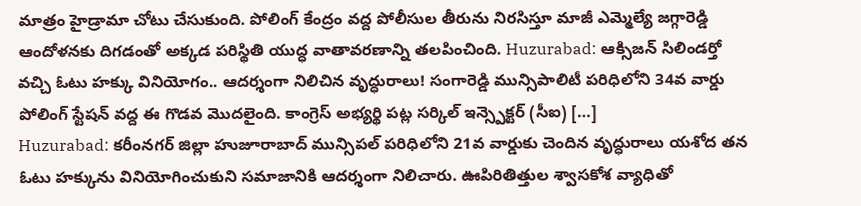మాత్రం హైడ్రామా చోటు చేసుకుంది. పోలింగ్ కేంద్రం వద్ద పోలీసుల తీరును నిరసిస్తూ మాజీ ఎమ్మెల్యే జగ్గారెడ్డి ఆందోళనకు దిగడంతో అక్కడ పరిస్థితి యుద్ధ వాతావరణాన్ని తలపించింది. Huzurabad: ఆక్సిజన్ సిలిండర్తో వచ్చి ఓటు హక్కు వినియోగం.. ఆదర్శంగా నిలిచిన వృద్ధురాలు! సంగారెడ్డి మున్సిపాలిటీ పరిధిలోని 34వ వార్డు పోలింగ్ స్టేషన్ వద్ద ఈ గొడవ మొదలైంది. కాంగ్రెస్ అభ్యర్థి పట్ల సర్కిల్ ఇన్స్పెక్టర్ (సీఐ) […]
Huzurabad: కరీంనగర్ జిల్లా హుజూరాబాద్ మున్సిపల్ పరిధిలోని 21వ వార్డుకు చెందిన వృద్ధురాలు యశోద తన ఓటు హక్కును వినియోగించుకుని సమాజానికి ఆదర్శంగా నిలిచారు. ఊపిరితిత్తుల శ్వాసకోశ వ్యాధితో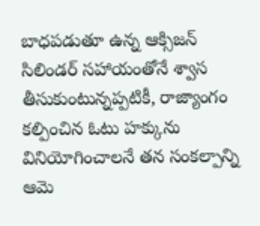బాధపడుతూ ఉన్న ఆక్సిజన్ సిలిండర్ సహాయంతోనే శ్వాస తీసుకుంటున్నప్పటికీ, రాజ్యాంగం కల్పించిన ఓటు హక్కును వినియోగించాలనే తన సంకల్పాన్ని ఆమె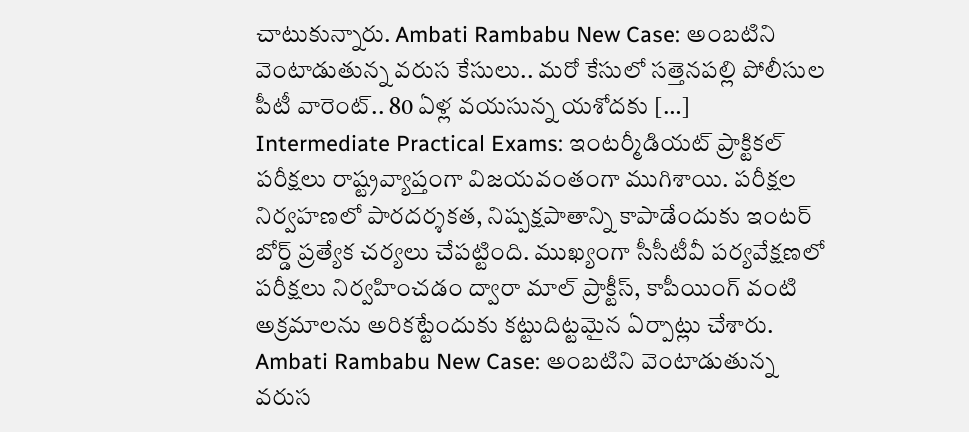చాటుకున్నారు. Ambati Rambabu New Case: అంబటిని వెంటాడుతున్న వరుస కేసులు.. మరో కేసులో సత్తెనపల్లి పోలీసుల పీటీ వారెంట్.. 80 ఏళ్ల వయసున్న యశోదకు […]
Intermediate Practical Exams: ఇంటర్మీడియట్ ప్రాక్టికల్ పరీక్షలు రాష్ట్రవ్యాప్తంగా విజయవంతంగా ముగిశాయి. పరీక్షల నిర్వహణలో పారదర్శకత, నిష్పక్షపాతాన్ని కాపాడేందుకు ఇంటర్ బోర్డ్ ప్రత్యేక చర్యలు చేపట్టింది. ముఖ్యంగా సీసీటీవీ పర్యవేక్షణలో పరీక్షలు నిర్వహించడం ద్వారా మాల్ ప్రాక్టీస్, కాపీయింగ్ వంటి అక్రమాలను అరికట్టేందుకు కట్టుదిట్టమైన ఏర్పాట్లు చేశారు. Ambati Rambabu New Case: అంబటిని వెంటాడుతున్న వరుస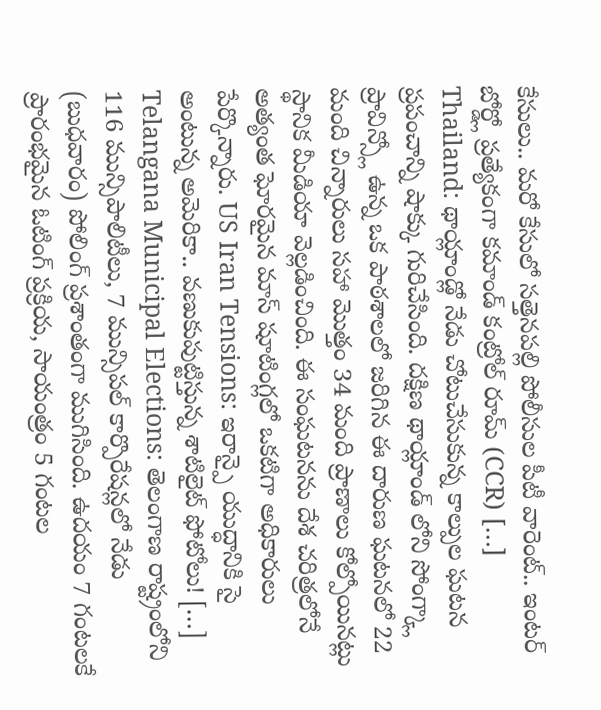కేసులు.. మరో కేసులో సత్తెనపల్లి పోలీసుల పీటీ వారెంట్.. ఇంటర్ బోర్డ్లో ప్రత్యేకంగా కమాండ్ కంట్రోల్ రూమ్ (CCR) […]
Thailand: థాయ్లాండ్లో నేడు చోటుచేసుకున్న కాల్పుల ఘటన ప్రపంచాన్ని షాక్కు గురిచేసింది. దక్షిణ థాయ్లాండ్ లోని సోంగ్క్లా ప్రావిన్స్లో ఉన్న ఒక పాఠశాలలో జరిగిన ఈ దారుణ ఘటనలో 22 మంది చిన్నారులు సహా మొత్తం 34 మంది ప్రాణాలు కోల్పోయినట్లు స్థానిక మీడియా వెల్లడించింది. ఈ సంఘటనను దేశ చరిత్రలోనే అత్యంత ఘోరమైన మాస్ షూటింగ్లలో ఒకటిగా అధికారులు పేర్కొన్నారు. US Iran Tensions: ఇరాన్పై యుద్ధానికి సై అంటున్న అమెరికా.. వణుకుపుట్టిస్తున్న శాటిలైట్ ఫోటోలు! […]
Telangana Municipal Elections: తెలంగాణ రాష్ట్రంలోని 116 మున్సిపాలిటీలు, 7 మున్సిపల్ కార్పొరేషన్లలో నేడు (బుధవారం) పోలింగ్ ప్రశాంతంగా ముగిసింది. ఉదయం 7 గంటలకే ప్రారంభమైన ఓటింగ్ ప్రక్రియ, సాయంత్రం 5 గంటల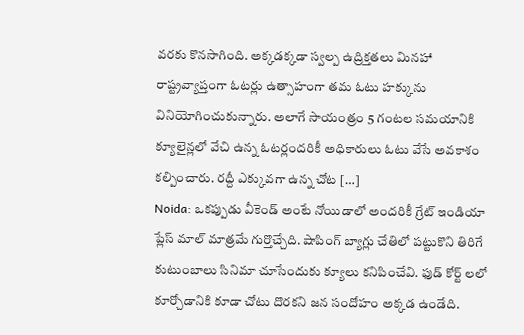వరకు కొనసాగింది. అక్కడక్కడా స్వల్ప ఉద్రిక్తతలు మినహా రాష్ట్రవ్యాప్తంగా ఓటర్లు ఉత్సాహంగా తమ ఓటు హక్కును వినియోగించుకున్నారు. అలాగే సాయంత్రం 5 గంటల సమయానికి క్యూలైన్లలో వేచి ఉన్న ఓటర్లందరికీ అధికారులు ఓటు వేసే అవకాశం కల్పించారు. రద్దీ ఎక్కువగా ఉన్న చోట […]
Noida: ఒకప్పుడు వీకెండ్ అంటే నోయిడాలో అందరికీ గ్రేట్ ఇండియా ప్లేస్ మాల్ మాత్రమే గుర్తొచ్చేది. షాపింగ్ బ్యాగ్లు చేతిలో పట్టుకొని తిరిగే కుటుంబాలు సినిమా చూసేందుకు క్యూలు కనిపించేవి. ఫుడ్ కోర్ట్ లలో కూర్చోడానికి కూడా చోటు దొరకని జన సందోహం అక్కడ ఉండేది.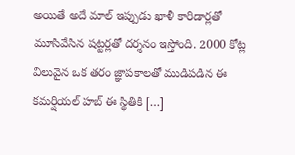అయితే అదే మాల్ ఇప్పుడు ఖాళీ కారిడార్లతో మూసివేసిన షట్టర్లతో దర్శనం ఇస్తోంది. 2000 కోట్ల విలువైన ఒక తరం జ్ఞాపకాలతో ముడిపడిన ఈ కమర్షియల్ హబ్ ఈ స్థితికి […]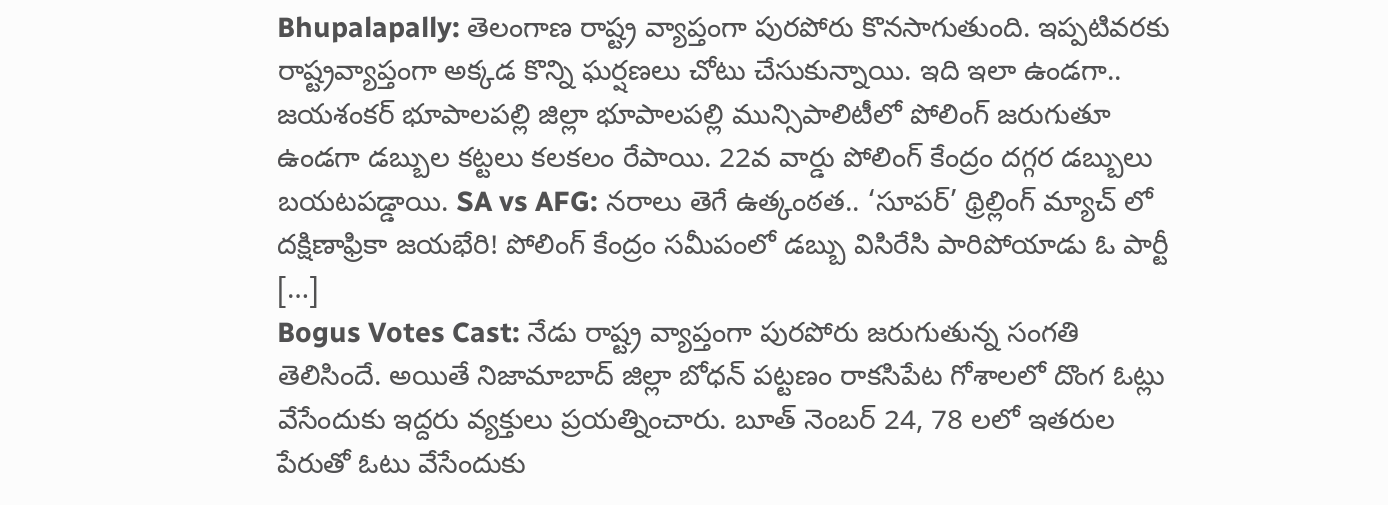Bhupalapally: తెలంగాణ రాష్ట్ర వ్యాప్తంగా పురపోరు కొనసాగుతుంది. ఇప్పటివరకు రాష్ట్రవ్యాప్తంగా అక్కడ కొన్ని ఘర్షణలు చోటు చేసుకున్నాయి. ఇది ఇలా ఉండగా.. జయశంకర్ భూపాలపల్లి జిల్లా భూపాలపల్లి మున్సిపాలిటీలో పోలింగ్ జరుగుతూ ఉండగా డబ్బుల కట్టలు కలకలం రేపాయి. 22వ వార్డు పోలింగ్ కేంద్రం దగ్గర డబ్బులు బయటపడ్డాయి. SA vs AFG: నరాలు తెగే ఉత్కంఠత.. ‘సూపర్’ థ్రిల్లింగ్ మ్యాచ్ లో దక్షిణాఫ్రికా జయభేరి! పోలింగ్ కేంద్రం సమీపంలో డబ్బు విసిరేసి పారిపోయాడు ఓ పార్టీ […]
Bogus Votes Cast: నేడు రాష్ట్ర వ్యాప్తంగా పురపోరు జరుగుతున్న సంగతి తెలిసిందే. అయితే నిజామాబాద్ జిల్లా బోధన్ పట్టణం రాకసిపేట గోశాలలో దొంగ ఓట్లు వేసేందుకు ఇద్దరు వ్యక్తులు ప్రయత్నించారు. బూత్ నెంబర్ 24, 78 లలో ఇతరుల పేరుతో ఓటు వేసేందుకు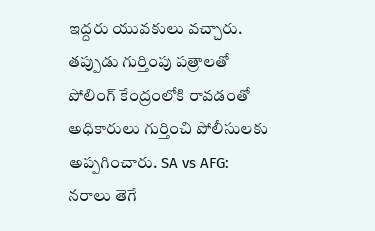ఇద్దరు యువకులు వచ్చారు. తప్పుడు గుర్తింపు పత్రాలతో పోలింగ్ కేంద్రంలోకి రావడంతో అధికారులు గుర్తించి పోలీసులకు అప్పగించారు. SA vs AFG: నరాలు తెగే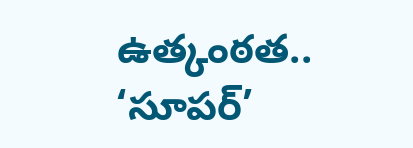ఉత్కంఠత.. ‘సూపర్’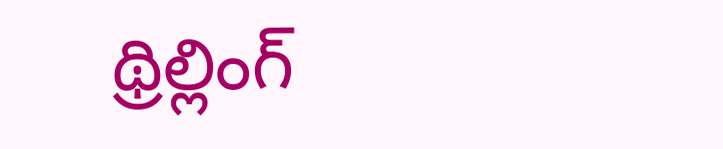థ్రిల్లింగ్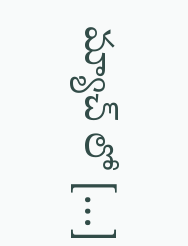మ్యాచ్ లో […]